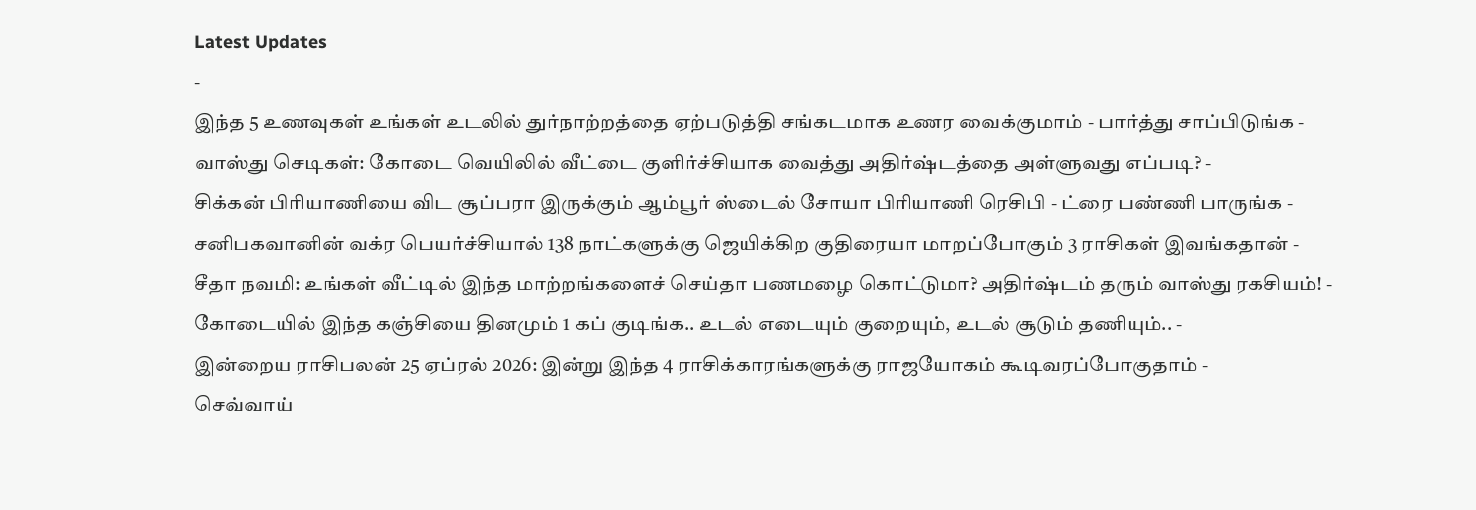Latest Updates
-
இந்த 5 உணவுகள் உங்கள் உடலில் துர்நாற்றத்தை ஏற்படுத்தி சங்கடமாக உணர வைக்குமாம் - பார்த்து சாப்பிடுங்க -
வாஸ்து செடிகள்: கோடை வெயிலில் வீட்டை குளிர்ச்சியாக வைத்து அதிர்ஷ்டத்தை அள்ளுவது எப்படி? -
சிக்கன் பிரியாணியை விட சூப்பரா இருக்கும் ஆம்பூர் ஸ்டைல் சோயா பிரியாணி ரெசிபி - ட்ரை பண்ணி பாருங்க -
சனிபகவானின் வக்ர பெயர்ச்சியால் 138 நாட்களுக்கு ஜெயிக்கிற குதிரையா மாறப்போகும் 3 ராசிகள் இவங்கதான் -
சீதா நவமி: உங்கள் வீட்டில் இந்த மாற்றங்களைச் செய்தா பணமழை கொட்டுமா? அதிர்ஷ்டம் தரும் வாஸ்து ரகசியம்! -
கோடையில் இந்த கஞ்சியை தினமும் 1 கப் குடிங்க.. உடல் எடையும் குறையும், உடல் சூடும் தணியும்.. -
இன்றைய ராசிபலன் 25 ஏப்ரல் 2026: இன்று இந்த 4 ராசிக்காரங்களுக்கு ராஜயோகம் கூடிவரப்போகுதாம் -
செவ்வாய்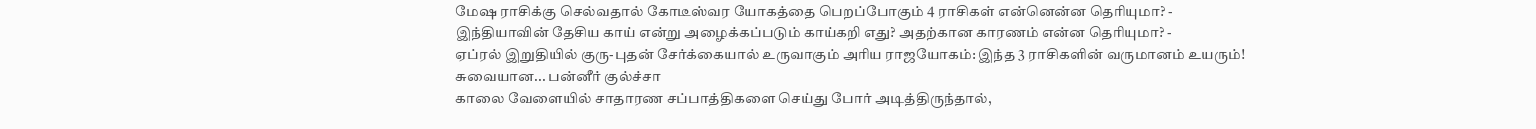மேஷ ராசிக்கு செல்வதால் கோடீஸ்வர யோகத்தை பெறப்போகும் 4 ராசிகள் என்னென்ன தெரியுமா? -
இந்தியாவின் தேசிய காய் என்று அழைக்கப்படும் காய்கறி எது? அதற்கான காரணம் என்ன தெரியுமா? -
ஏப்ரல் இறுதியில் குரு-புதன் சேர்க்கையால் உருவாகும் அரிய ராஜயோகம்: இந்த 3 ராசிகளின் வருமானம் உயரும்!
சுவையான... பன்னீர் குல்ச்சா
காலை வேளையில் சாதாரண சப்பாத்திகளை செய்து போர் அடித்திருந்தால்,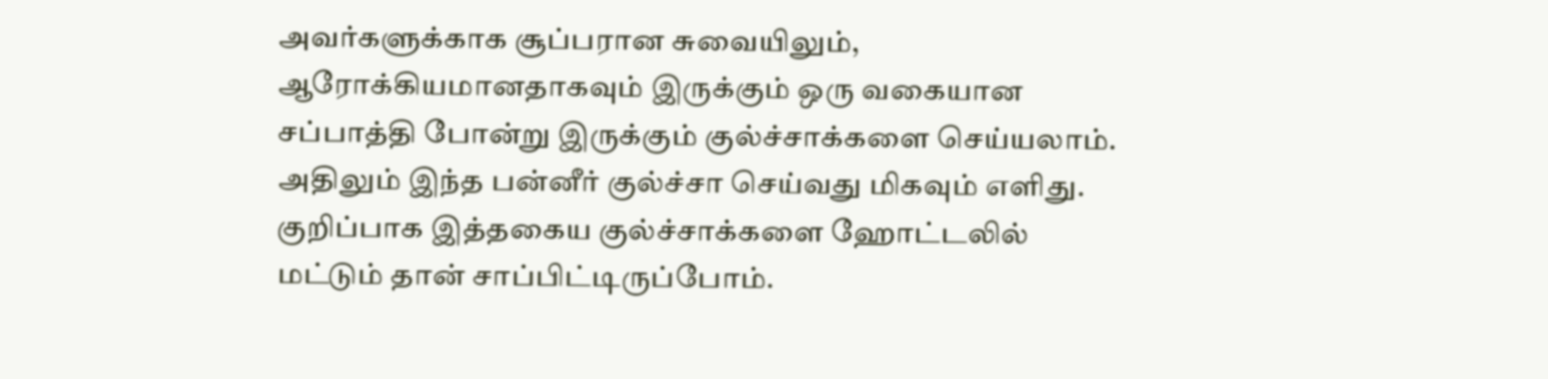அவர்களுக்காக சூப்பரான சுவையிலும், ஆரோக்கியமானதாகவும் இருக்கும் ஒரு வகையான சப்பாத்தி போன்று இருக்கும் குல்ச்சாக்களை செய்யலாம். அதிலும் இந்த பன்னீர் குல்ச்சா செய்வது மிகவும் எளிது. குறிப்பாக இத்தகைய குல்ச்சாக்களை ஹோட்டலில் மட்டும் தான் சாப்பிட்டிருப்போம்.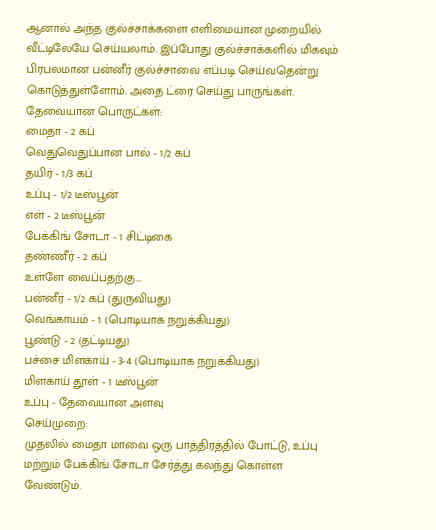ஆனால் அந்த குல்ச்சாக்களை எளிமையான முறையில் வீட்டிலேயே செய்யலாம். இப்போது குல்ச்சாக்களில் மிகவும் பிரபலமான பன்னீர் குல்ச்சாவை எப்படி செய்வதென்று கொடுத்துள்ளோம். அதை ட்ரை செய்து பாருங்கள்.
தேவையான பொருட்கள்:
மைதா - 2 கப்
வெதுவெதுப்பான பால் - 1/2 கப்
தயிர் - 1/3 கப்
உப்பு - 1/2 டீஸ்பூன்
எள் - 2 டீஸ்பூன்
பேக்கிங் சோடா - 1 சிட்டிகை
தண்ணீர் - 2 கப்
உள்ளே வைப்பதற்கு...
பன்னீர் - 1/2 கப் (துருவியது)
வெங்காயம் - 1 (பொடியாக நறுக்கியது)
பூண்டு - 2 (தட்டியது)
பச்சை மிளகாய் - 3-4 (பொடியாக நறுக்கியது)
மிளகாய் தூள் - 1 டீஸ்பூன்
உப்பு - தேவையான அளவு
செய்முறை:
முதலில் மைதா மாவை ஒரு பாத்திரத்தில் போட்டு, உப்பு மற்றும் பேக்கிங் சோடா சேர்த்து கலந்து கொள்ள வேண்டும்.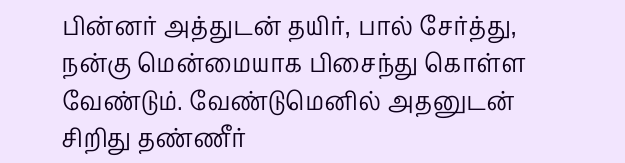பின்னர் அத்துடன் தயிர், பால் சேர்த்து, நன்கு மென்மையாக பிசைந்து கொள்ள வேண்டும். வேண்டுமெனில் அதனுடன் சிறிது தண்ணீர்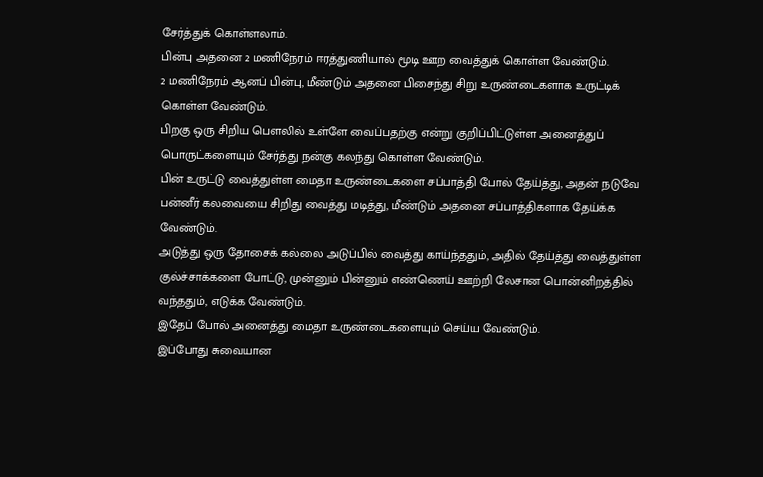சேர்த்துக் கொள்ளலாம்.
பின்பு அதனை 2 மணிநேரம் ஈரத்துணியால் மூடி ஊற வைத்துக் கொள்ள வேண்டும்.
2 மணிநேரம் ஆனப் பின்பு, மீண்டும் அதனை பிசைந்து சிறு உருண்டைகளாக உருட்டிக் கொள்ள வேண்டும்.
பிறகு ஒரு சிறிய பௌலில் உள்ளே வைப்பதற்கு என்று குறிப்பிட்டுள்ள அனைத்துப் பொருட்களையும் சேர்த்து நன்கு கலந்து கொள்ள வேண்டும்.
பின் உருட்டு வைத்துள்ள மைதா உருண்டைகளை சப்பாத்தி போல் தேய்த்து, அதன் நடுவே பன்னீர் கலவையை சிறிது வைத்து மடித்து, மீண்டும் அதனை சப்பாத்திகளாக தேய்க்க வேண்டும்.
அடுத்து ஒரு தோசைக் கல்லை அடுப்பில் வைத்து காய்ந்ததும், அதில் தேய்த்து வைத்துள்ள குல்ச்சாக்களை போட்டு, முன்னும் பின்னும் எண்ணெய் ஊற்றி லேசான பொன்னிறத்தில் வந்ததும், எடுக்க வேண்டும்.
இதேப் போல் அனைத்து மைதா உருண்டைகளையும் செய்ய வேண்டும்.
இப்போது சுவையான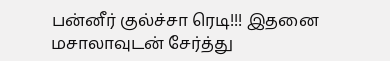பன்னீர் குல்ச்சா ரெடி!!! இதனை மசாலாவுடன் சேர்த்து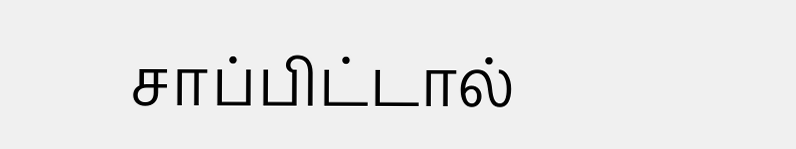சாப்பிட்டால்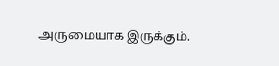அருமையாக இருக்கும்.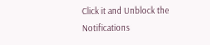Click it and Unblock the Notifications